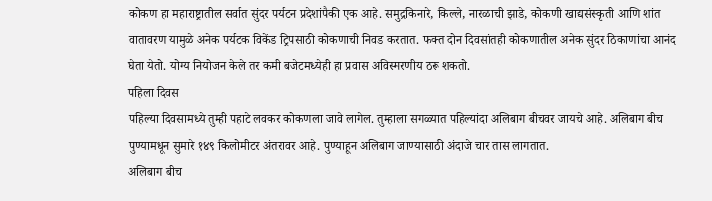कोकण हा महाराष्ट्रातील सर्वात सुंदर पर्यटन प्रदेशांपैकी एक आहे. समुद्रकिनारे, किल्ले, नारळाची झाडे, कोकणी खाद्यसंस्कृती आणि शांत वातावरण यामुळे अनेक पर्यटक विकेंड ट्रिपसाठी कोकणाची निवड करतात. फक्त दोन दिवसांतही कोकणातील अनेक सुंदर ठिकाणांचा आनंद घेता येतो. योग्य नियोजन केले तर कमी बजेटमध्येही हा प्रवास अविस्मरणीय ठरू शकतो.
पहिला दिवस
पहिल्या दिवसामध्ये तुम्ही पहाटे लवकर कोकणला जावे लागेल. तुम्हाला सगळ्यात पहिल्यांदा अलिबाग बीचवर जायचे आहे. अलिबाग बीच पुण्यामधून सुमारे १४९ किलोमीटर अंतरावर आहे. पुण्याहून अलिबाग जाण्यासाठी अंदाजे चार तास लागतात.
अलिबाग बीच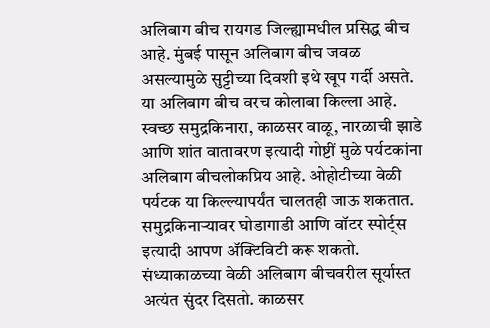अलिबाग बीच रायगड जिल्ह्यामधील प्रसिद्ध बीच आहे. मुंबई पासून अलिबाग बीच जवळ असल्यामुळे सुट्टीच्या दिवशी इथे खूप गर्दी असते. या अलिबाग बीच वरच कोलाबा किल्ला आहे. स्वच्छ समुद्रकिनारा, काळसर वाळू, नारळाची झाडे आणि शांत वातावरण इत्यादी गोष्टीं मुळे पर्यटकांना अलिबाग बीचलोकप्रिय आहे. ओहोटीच्या वेळी पर्यटक या किल्ल्यापर्यंत चालतही जाऊ शकतात. समुद्रकिनाऱ्यावर घोडागाडी आणि वॉटर स्पोर्ट्स इत्यादी आपण ॲक्टिविटी करू शकतो. संध्याकाळच्या वेळी अलिबाग बीचवरील सूर्यास्त अत्यंत सुंदर दिसतो. काळसर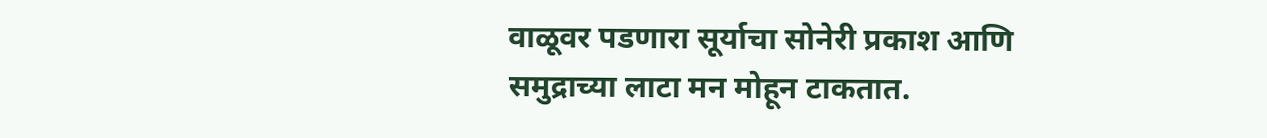वाळूवर पडणारा सूर्याचा सोनेरी प्रकाश आणि समुद्राच्या लाटा मन मोहून टाकतात.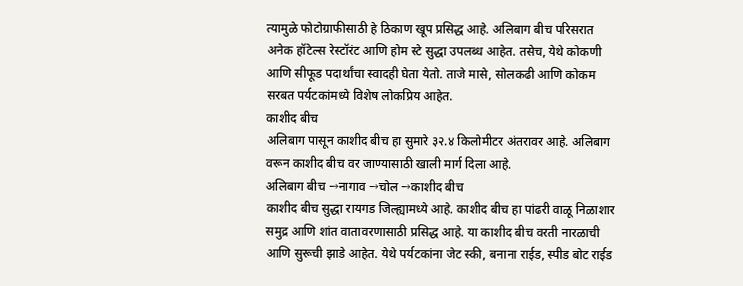त्यामुळे फोटोग्राफीसाठी हे ठिकाण खूप प्रसिद्ध आहे. अलिबाग बीच परिसरात अनेक हॉटेल्स रेस्टॉरंट आणि होम स्टे सुद्धा उपलब्ध आहेत. तसेच, येथे कोकणी आणि सीफूड पदार्थांचा स्वादही घेता येतो. ताजे मासे, सोलकढी आणि कोकम सरबत पर्यटकांमध्ये विशेष लोकप्रिय आहेत.
काशीद बीच
अलिबाग पासून काशीद बीच हा सुमारे ३२.४ किलोमीटर अंतरावर आहे. अलिबाग वरून काशीद बीच वर जाण्यासाठी खाली मार्ग दिला आहे.
अलिबाग बीच →नागाव →चोल →काशीद बीच
काशीद बीच सुद्धा रायगड जिल्ह्यामध्ये आहे. काशीद बीच हा पांढरी वाळू निळाशार समुद्र आणि शांत वातावरणासाठी प्रसिद्ध आहे. या काशीद बीच वरती नारळाची आणि सुरूची झाडे आहेत. येथे पर्यटकांना जेट स्की, बनाना राईड, स्पीड बोट राईड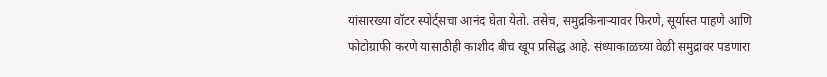यांसारख्या वॉटर स्पोर्ट्सचा आनंद घेता येतो. तसेच, समुद्रकिनाऱ्यावर फिरणे, सूर्यास्त पाहणे आणि फोटोग्राफी करणे यासाठीही काशीद बीच खूप प्रसिद्ध आहे. संध्याकाळच्या वेळी समुद्रावर पडणारा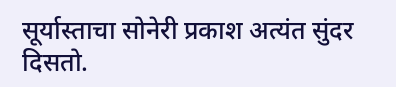सूर्यास्ताचा सोनेरी प्रकाश अत्यंत सुंदर दिसतो.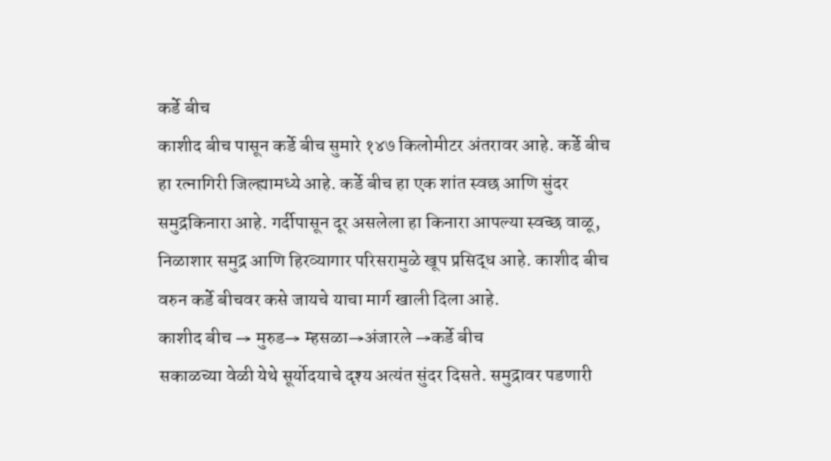कर्डे बीच
काशीद बीच पासून कर्डे बीच सुमारे १४७ किलोमीटर अंतरावर आहे. कर्डे बीच हा रत्नागिरी जिल्ह्यामध्ये आहे. कर्डे बीच हा एक शांत स्वछ आणि सुंदर समुद्रकिनारा आहे. गर्दीपासून दूर असलेला हा किनारा आपल्या स्वच्छ वाळू, निळाशार समुद्र आणि हिरव्यागार परिसरामुळे खूप प्रसिद्ध आहे. काशीद बीच वरुन कर्डे बीचवर कसे जायचे याचा मार्ग खाली दिला आहे.
काशीद बीच → मुरुड→ म्हसळा→अंजारले →कर्डे बीच
सकाळच्या वेळी येथे सूर्योदयाचे दृश्य अत्यंत सुंदर दिसते. समुद्रावर पडणारी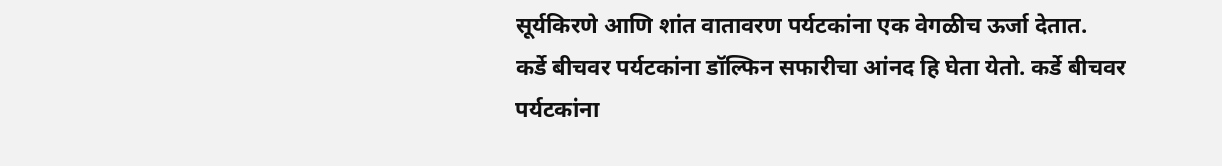सूर्यकिरणे आणि शांत वातावरण पर्यटकांना एक वेगळीच ऊर्जा देतात.
कर्डे बीचवर पर्यटकांना डॉल्फिन सफारीचा आंनद हि घेता येतो. कर्डे बीचवर पर्यटकांना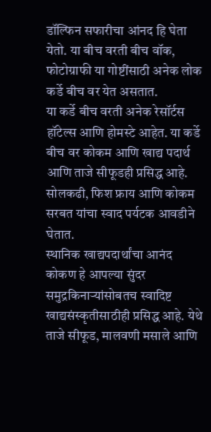डॉल्फिन सफारीचा आंनद हि घेता येतो. या बीच वरती बीच वॉक, फोटोग्राफी या गोष्टींसाठी अनेक लोक कर्डे बीच वर येत असतात.
या कर्डे बीच वरती अनेक रेसॉर्टस हॉटेल्स आणि होमस्टे आहेत. या कर्डे बीच वर कोकम आणि खाद्य पदार्थ आणि ताजे सीफूडही प्रसिद्ध आहे. सोलकढी, फिश फ्राय आणि कोकम सरबत यांचा स्वाद पर्यटक आवडीने घेतात.
स्थानिक खाद्यपदार्थांचा आनंद
कोकण हे आपल्या सुंदर समुद्रकिनाऱ्यांसोबतच स्वादिष्ट खाद्यसंस्कृतीसाठीही प्रसिद्ध आहे. येथे ताजे सीफूड, मालवणी मसाले आणि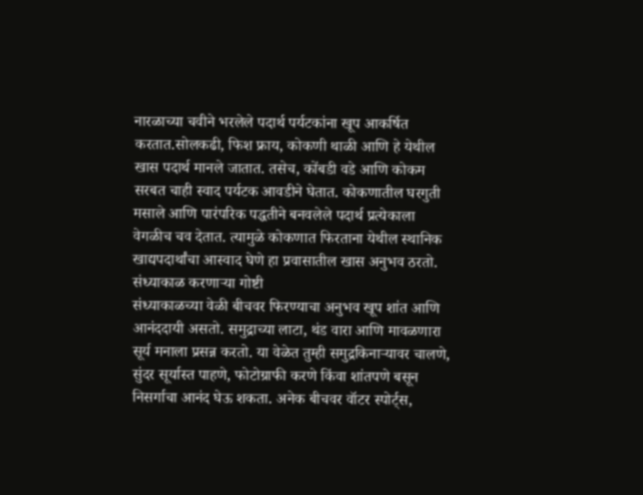नारळाच्या चवीने भरलेले पदार्थ पर्यटकांना खूप आकर्षित करतात.सोलकढी, फिश फ्राय, कोकणी थाळी आणि हे येथील खास पदार्थ मानले जातात. तसेच, कोंबडी वडे आणि कोकम सरबत चाही स्वाद पर्यटक आवडीने घेतात. कोकणातील घरगुती मसाले आणि पारंपरिक पद्धतीने बनवलेले पदार्थ प्रत्येकाला वेगळीच चव देतात. त्यामुळे कोकणात फिरताना येथील स्थानिक खाद्यपदार्थांचा आस्वाद घेणे हा प्रवासातील खास अनुभव ठरतो.
संध्याकाळ करणाऱ्या गोष्टी
संध्याकाळच्या वेळी बीचवर फिरण्याचा अनुभव खूप शांत आणि आनंददायी असतो. समुद्राच्या लाटा, थंड वारा आणि मावळणारा सूर्य मनाला प्रसन्न करतो. या वेळेत तुम्ही समुद्रकिनाऱ्यावर चालणे, सुंदर सूर्यास्त पाहणे, फोटोग्राफी करणे किंवा शांतपणे बसून निसर्गाचा आनंद घेऊ शकता. अनेक बीचवर वॉटर स्पोर्ट्स,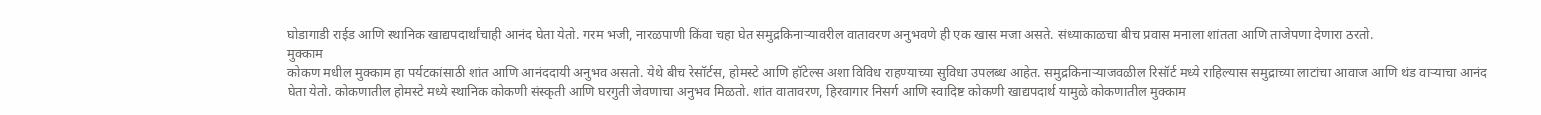घोडागाडी राईड आणि स्थानिक खाद्यपदार्थांचाही आनंद घेता येतो. गरम भजी, नारळपाणी किंवा चहा घेत समुद्रकिनाऱ्यावरील वातावरण अनुभवणे ही एक खास मजा असते. संध्याकाळचा बीच प्रवास मनाला शांतता आणि ताजेपणा देणारा ठरतो.
मुक्काम
कोकण मधील मुक्काम हा पर्यटकांसाठी शांत आणि आनंददायी अनुभव असतो. येथे बीच रेसॉर्टस, होमस्टे आणि हॉटेल्स अशा विविध राहण्याच्या सुविधा उपलब्ध आहेत. समुद्रकिनाऱ्याजवळील रिसॉर्ट मध्ये राहिल्यास समुद्राच्या लाटांचा आवाज आणि थंड वाऱ्याचा आनंद घेता येतो. कोकणातील होमस्टे मध्ये स्थानिक कोकणी संस्कृती आणि घरगुती जेवणाचा अनुभव मिळतो. शांत वातावरण, हिरवागार निसर्ग आणि स्वादिष्ट कोकणी खाद्यपदार्थ यामुळे कोकणातील मुक्काम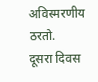अविस्मरणीय ठरतो.
दूसरा दिवस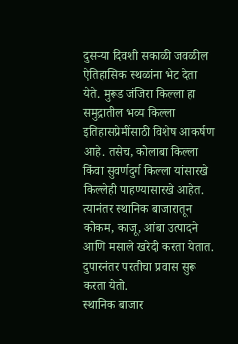दुसऱ्या दिवशी सकाळी जवळील ऐतिहासिक स्थळांना भेट देता येते. मुरूड जंजिरा किल्ला हा समुद्रातील भव्य किल्ला इतिहासप्रेमींसाठी विशेष आकर्षण आहे. तसेच, कोलाबा किल्ला किंवा सुवर्णदुर्ग किल्ला यांसारखे किल्लेही पाहण्यासारखे आहेत.
त्यानंतर स्थानिक बाजारातून कोकम, काजू, आंबा उत्पादने आणि मसाले खरेदी करता येतात. दुपारनंतर परतीचा प्रवास सुरू करता येतो.
स्थानिक बाजार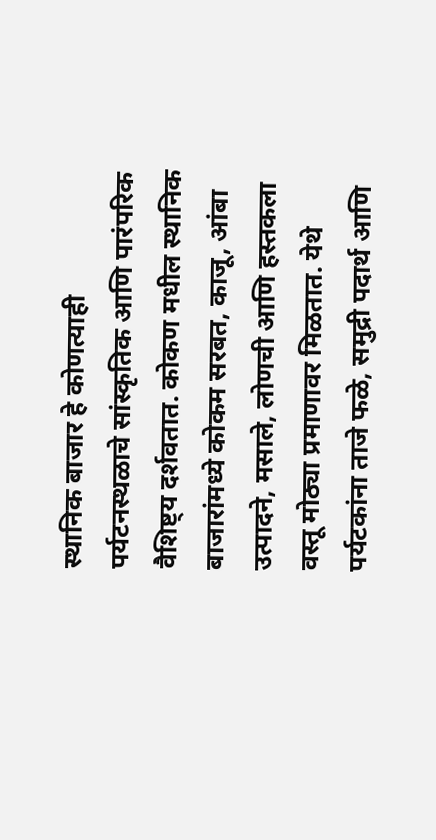स्थानिक बाजार हे कोणत्याही पर्यटनस्थळाचे सांस्कृतिक आणि पारंपरिक वैशिष्ट्य दर्शवतात. कोकण मधील स्थानिक बाजारांमध्ये कोकम सरबत, काजू, आंबा उत्पादने, मसाले, लोणची आणि हस्तकला वस्तू मोठ्या प्रमाणावर मिळतात. येथे पर्यटकांना ताजे फळे, समुद्री पदार्थ आणि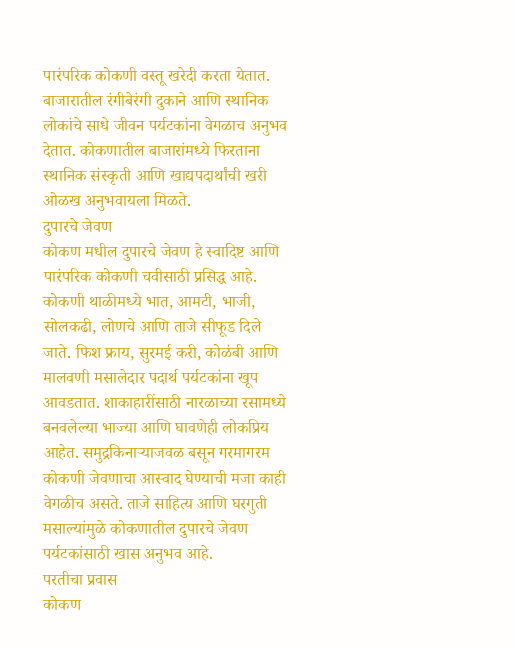पारंपरिक कोकणी वस्तू खरेदी करता येतात. बाजारातील रंगीबेरंगी दुकाने आणि स्थानिक लोकांचे साधे जीवन पर्यटकांना वेगळाच अनुभव देतात. कोकणातील बाजारांमध्ये फिरताना स्थानिक संस्कृती आणि खाद्यपदार्थांची खरी ओळख अनुभवायला मिळते.
दुपारचे जेवण
कोकण मधील दुपारचे जेवण हे स्वादिष्ट आणि पारंपरिक कोकणी चवीसाठी प्रसिद्ध आहे. कोकणी थाळीमध्ये भात, आमटी, भाजी, सोलकढी, लोणचे आणि ताजे सीफूड दिले जाते. फिश फ्राय, सुरमई करी, कोळंबी आणि मालवणी मसालेदार पदार्थ पर्यटकांना खूप आवडतात. शाकाहारींसाठी नारळाच्या रसामध्ये बनवलेल्या भाज्या आणि घावणेही लोकप्रिय आहेत. समुद्रकिनाऱ्याजवळ बसून गरमागरम कोकणी जेवणाचा आस्वाद घेण्याची मजा काही वेगळीच असते. ताजे साहित्य आणि घरगुती मसाल्यांमुळे कोकणातील दुपारचे जेवण पर्यटकांसाठी खास अनुभव आहे.
परतीचा प्रवास
कोकण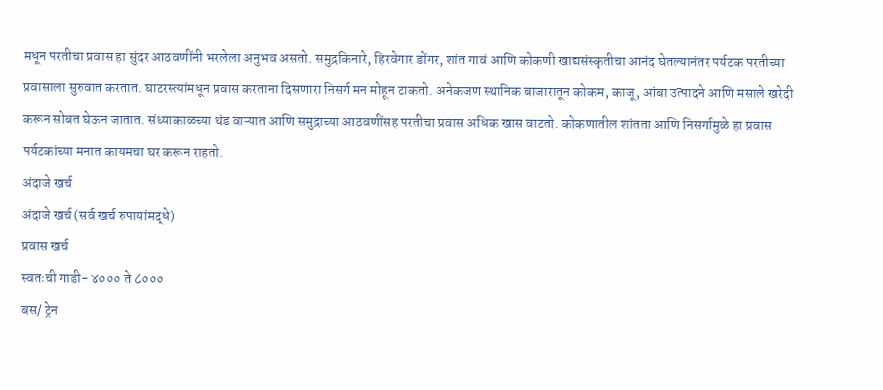मधून परतीचा प्रवास हा सुंदर आठवणींनी भरलेला अनुभव असतो. समुद्रकिनारे, हिरवेगार डोंगर, शांत गावं आणि कोकणी खाद्यसंस्कृतीचा आनंद घेतल्यानंतर पर्यटक परतीच्या प्रवासाला सुरुवात करतात. घाटरस्त्यांमधून प्रवास करताना दिसणारा निसर्ग मन मोहून टाकतो. अनेकजण स्थानिक बाजारातून कोकम, काजू, आंबा उत्पादने आणि मसाले खरेदी करून सोबत घेऊन जातात. संध्याकाळच्या थंड वाऱ्यात आणि समुद्राच्या आठवणींसह परतीचा प्रवास अधिक खास वाटतो. कोकणातील शांतता आणि निसर्गामुळे हा प्रवास पर्यटकांच्या मनात कायमचा घर करून राहतो.
अंदाजे खर्च
अंदाजे खर्च (सर्व खर्च रुपायांमद्धे)
प्रवास खर्च
स्वतःची गाडी- ४००० ते ८०००
बस/ ट्रेन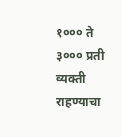१००० ते ३००० प्रती व्यक्ती
राहण्याचा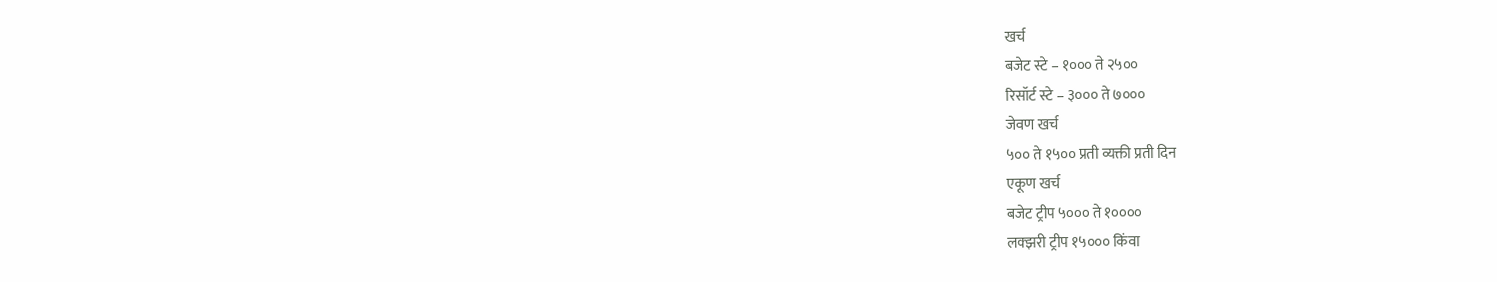खर्च
बजेट स्टे – १००० ते २५००
रिसॉर्ट स्टे – ३००० ते ७०००
जेवण खर्च
५०० ते १५०० प्रती व्यक्ती प्रती दिन
एकूण खर्च
बजेट ट्रीप ५००० ते १००००
लक्झरी ट्रीप १५००० किंवा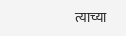त्याच्या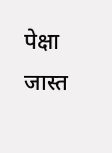पेक्षा जास्त